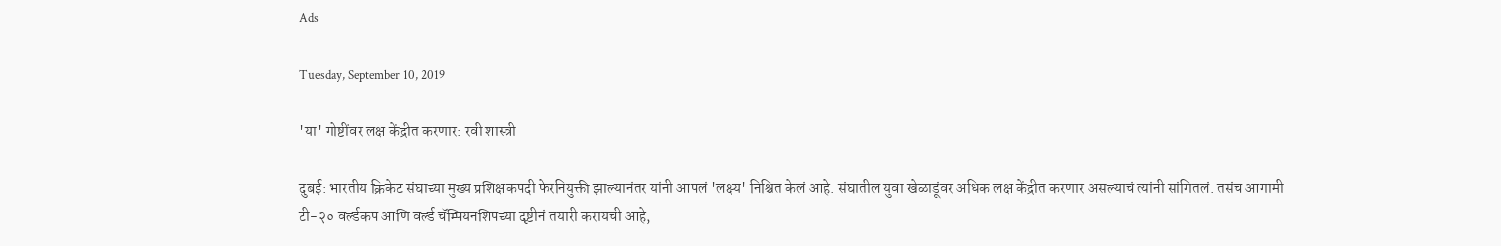Ads

Tuesday, September 10, 2019

'या' गोष्टींवर लक्ष केंद्रीत करणार: रवी शास्त्री

दुबई: भारतीय क्रिकेट संघाच्या मुख्य प्रशिक्षकपदी फेरनियुक्ती झाल्यानंतर यांनी आपलं 'लक्ष्य' निश्चित केलं आहे. संघातील युवा खेळाडूंवर अधिक लक्ष केंद्रीत करणार असल्याचं त्यांनी सांगितलं. तसंच आगामी टी-२० वर्ल्डकप आणि वर्ल्ड चॅम्पियनशिपच्या दृष्टीनं तयारी करायची आहे,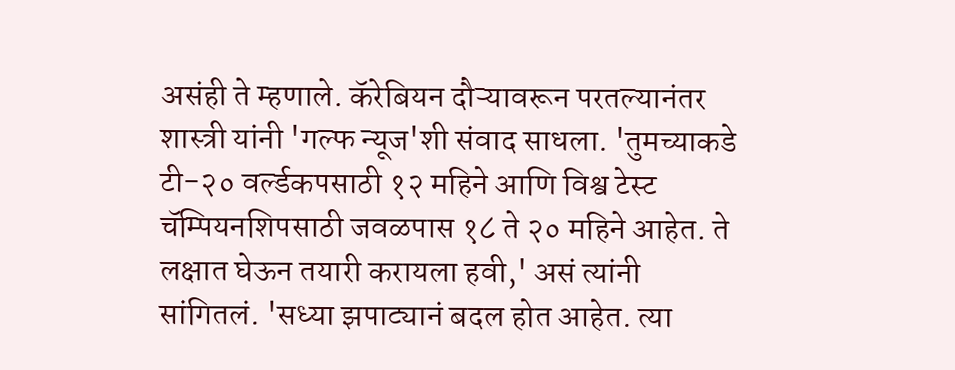असंही ते म्हणाले. कॅरेबियन दौऱ्यावरून परतल्यानंतर शास्त्री यांनी 'गल्फ न्यूज'शी संवाद साधला. 'तुमच्याकडे टी-२० वर्ल्डकपसाठी १२ महिने आणि विश्व टेस्ट चॅम्पियनशिपसाठी जवळपास १८ ते २० महिने आहेत. ते लक्षात घेऊन तयारी करायला हवी,' असं त्यांनी सांगितलं. 'सध्या झपाट्यानं बदल होत आहेत. त्या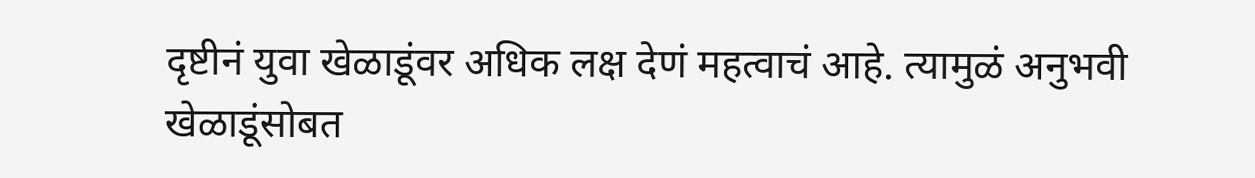दृष्टीनं युवा खेळाडूंवर अधिक लक्ष देणं महत्वाचं आहे. त्यामुळं अनुभवी खेळाडूंसोबत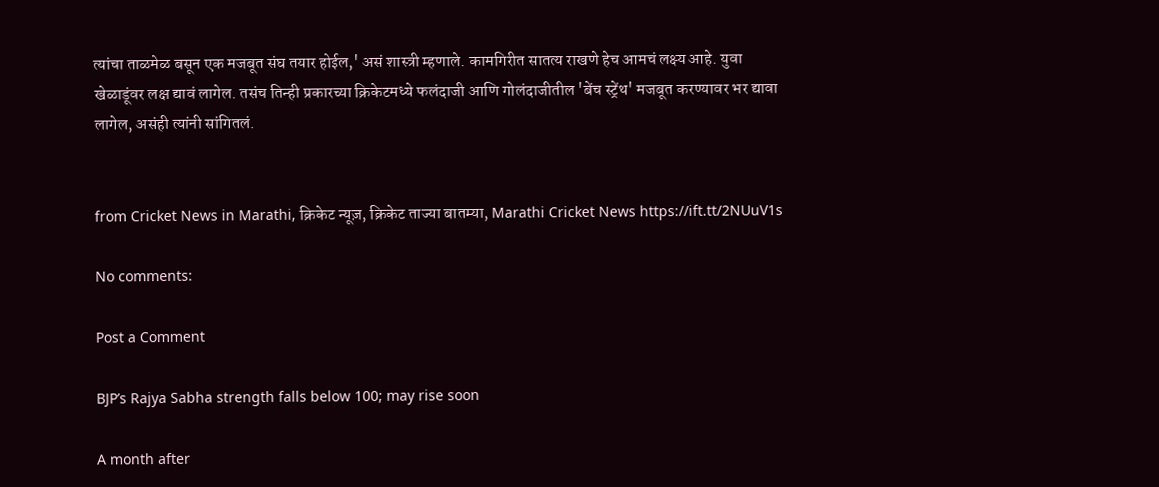त्यांचा ताळमेळ बसून एक मजबूत संघ तयार होईल,' असं शास्त्री म्हणाले. कामगिरीत सातत्य राखणे हेच आमचं लक्ष्य आहे. युवा खेळाडूंवर लक्ष द्यावं लागेल. तसंच तिन्ही प्रकारच्या क्रिकेटमध्ये फलंदाजी आणि गोलंदाजीतील 'बेंच स्ट्रेंथ' मजबूत करण्यावर भर द्यावा लागेल, असंही त्यांनी सांगितलं.


from Cricket News in Marathi, क्रिकेट न्यूज़, क्रिकेट ताज्या बातम्या, Marathi Cricket News https://ift.tt/2NUuV1s

No comments:

Post a Comment

BJP’s Rajya Sabha strength falls below 100; may rise soon

A month after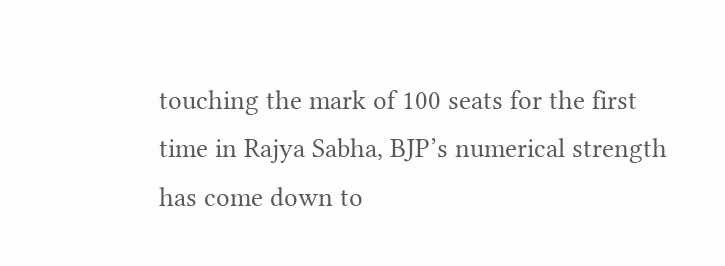touching the mark of 100 seats for the first time in Rajya Sabha, BJP’s numerical strength has come down to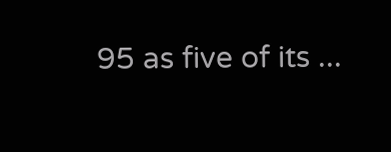95 as five of its ...